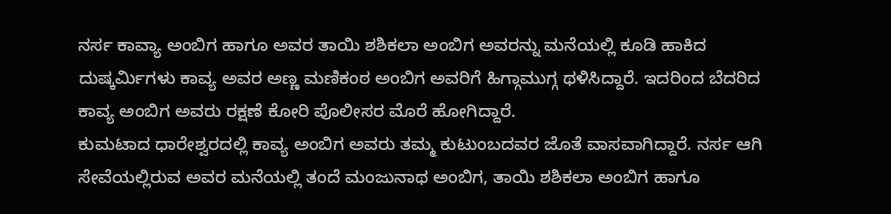ನರ್ಸ ಕಾವ್ಯಾ ಅಂಬಿಗ ಹಾಗೂ ಅವರ ತಾಯಿ ಶಶಿಕಲಾ ಅಂಬಿಗ ಅವರನ್ನು ಮನೆಯಲ್ಲಿ ಕೂಡಿ ಹಾಕಿದ ದುಷ್ಕರ್ಮಿಗಳು ಕಾವ್ಯ ಅವರ ಅಣ್ಣ ಮಣಿಕಂಠ ಅಂಬಿಗ ಅವರಿಗೆ ಹಿಗ್ಗಾಮುಗ್ಗ ಥಳಿಸಿದ್ದಾರೆ. ಇದರಿಂದ ಬೆದರಿದ ಕಾವ್ಯ ಅಂಬಿಗ ಅವರು ರಕ್ಷಣೆ ಕೋರಿ ಪೊಲೀಸರ ಮೊರೆ ಹೋಗಿದ್ದಾರೆ.
ಕುಮಟಾದ ಧಾರೇಶ್ವರದಲ್ಲಿ ಕಾವ್ಯ ಅಂಬಿಗ ಅವರು ತಮ್ಮ ಕುಟುಂಬದವರ ಜೊತೆ ವಾಸವಾಗಿದ್ದಾರೆ. ನರ್ಸ ಆಗಿ ಸೇವೆಯಲ್ಲಿರುವ ಅವರ ಮನೆಯಲ್ಲಿ ತಂದೆ ಮಂಜುನಾಥ ಅಂಬಿಗ, ತಾಯಿ ಶಶಿಕಲಾ ಅಂಬಿಗ ಹಾಗೂ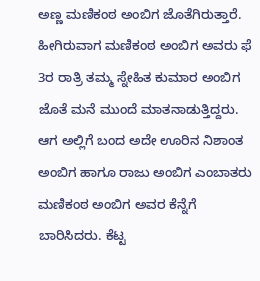ಅಣ್ಣ ಮಣಿಕಂಠ ಅಂಬಿಗ ಜೊತೆಗಿರುತ್ತಾರೆ. ಹೀಗಿರುವಾಗ ಮಣಿಕಂಠ ಅಂಬಿಗ ಅವರು ಫೆ 3ರ ರಾತ್ರಿ ತಮ್ಮ ಸ್ನೇಹಿತ ಕುಮಾರ ಅಂಬಿಗ ಜೊತೆ ಮನೆ ಮುಂದೆ ಮಾತನಾಡುತ್ತಿದ್ದರು. ಆಗ ಅಲ್ಲಿಗೆ ಬಂದ ಅದೇ ಊರಿನ ನಿಶಾಂತ ಅಂಬಿಗ ಹಾಗೂ ರಾಜು ಅಂಬಿಗ ಎಂಬಾತರು ಮಣಿಕಂಠ ಅಂಬಿಗ ಅವರ ಕೆನ್ನೆಗೆ ಬಾರಿಸಿದರು. ಕೆಟ್ಟ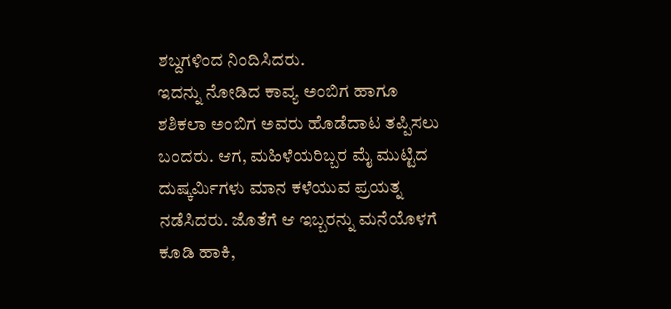ಶಬ್ದಗಳಿಂದ ನಿಂದಿಸಿದರು.
ಇದನ್ನು ನೋಡಿದ ಕಾವ್ಯ ಅಂಬಿಗ ಹಾಗೂ ಶಶಿಕಲಾ ಅಂಬಿಗ ಅವರು ಹೊಡೆದಾಟ ತಪ್ಪಿಸಲು ಬಂದರು. ಆಗ, ಮಹಿಳೆಯರಿಬ್ಬರ ಮೈ ಮುಟ್ಟಿದ ದುಷ್ಕರ್ಮಿಗಳು ಮಾನ ಕಳೆಯುವ ಪ್ರಯತ್ನ ನಡೆಸಿದರು. ಜೊತೆಗೆ ಆ ಇಬ್ಬರನ್ನು ಮನೆಯೊಳಗೆ ಕೂಡಿ ಹಾಕಿ,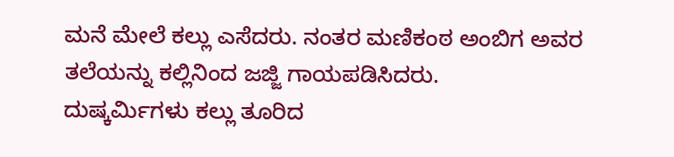ಮನೆ ಮೇಲೆ ಕಲ್ಲು ಎಸೆದರು. ನಂತರ ಮಣಿಕಂಠ ಅಂಬಿಗ ಅವರ ತಲೆಯನ್ನು ಕಲ್ಲಿನಿಂದ ಜಜ್ಜಿ ಗಾಯಪಡಿಸಿದರು.
ದುಷ್ಕರ್ಮಿಗಳು ಕಲ್ಲು ತೂರಿದ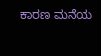ಕಾರಣ ಮನೆಯ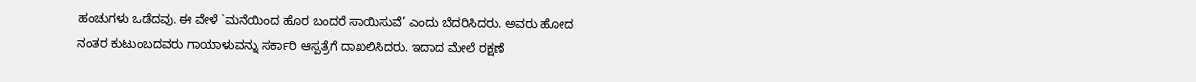ಹಂಚುಗಳು ಒಡೆದವು. ಈ ವೇಳೆ `ಮನೆಯಿಂದ ಹೊರ ಬಂದರೆ ಸಾಯಿಸುವೆ’ ಎಂದು ಬೆದರಿಸಿದರು. ಅವರು ಹೋದ ನಂತರ ಕುಟುಂಬದವರು ಗಾಯಾಳುವನ್ನು ಸರ್ಕಾರಿ ಆಸ್ಪತ್ರೆಗೆ ದಾಖಲಿಸಿದರು. ಇದಾದ ಮೇಲೆ ರಕ್ಷಣೆ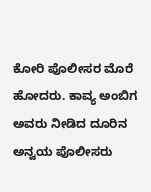ಕೋರಿ ಪೊಲೀಸರ ಮೊರೆ ಹೋದರು. ಕಾವ್ಯ ಅಂಬಿಗ ಅವರು ನೀಡಿದ ದೂರಿನ ಅನ್ವಯ ಪೊಲೀಸರು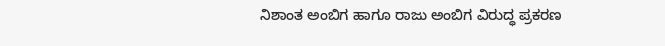ನಿಶಾಂತ ಅಂಬಿಗ ಹಾಗೂ ರಾಜು ಅಂಬಿಗ ವಿರುದ್ಧ ಪ್ರಕರಣ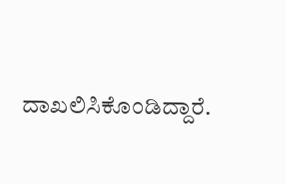ದಾಖಲಿಸಿಕೊಂಡಿದ್ದಾರೆ.